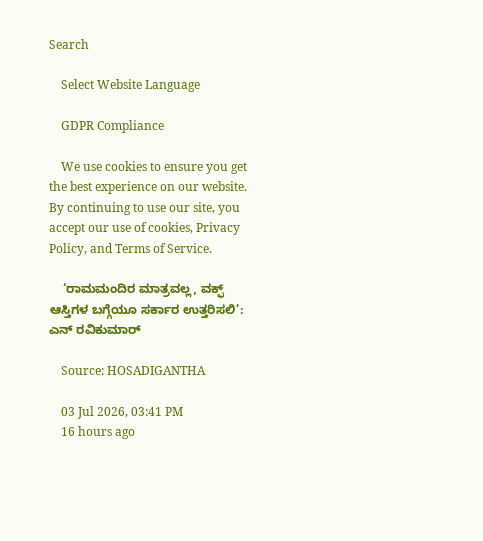Search

    Select Website Language

    GDPR Compliance

    We use cookies to ensure you get the best experience on our website. By continuing to use our site, you accept our use of cookies, Privacy Policy, and Terms of Service.

    ‘ರಾಮಮಂದಿರ ಮಾತ್ರವಲ್ಲ, ವಕ್ಫ್ ಆಸ್ತಿಗಳ ಬಗ್ಗೆಯೂ ಸರ್ಕಾರ ಉತ್ತರಿಸಲಿ’: ಎನ್ ರವಿಕುಮಾರ್

    Source: HOSADIGANTHA

    03 Jul 2026, 03:41 PM
    16 hours ago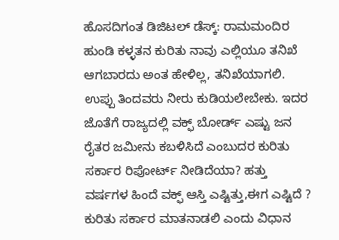ಹೊಸದಿಗಂತ ಡಿಜಿಟಲ್ ಡೆಸ್ಕ್: ರಾಮಮಂದಿರ ಹುಂಡಿ ಕಳ್ಳತನ ಕುರಿತು ನಾವು ಎಲ್ಲಿಯೂ ತನಿಖೆ ಆಗಬಾರದು ಅಂತ ಹೇಳಿಲ್ಲ, ತನಿಖೆಯಾಗಲಿ. ಉಪ್ಪು ತಿಂದವರು ನೀರು ಕುಡಿಯಲೇಬೇಕು. ಇದರ ಜೊತೆಗೆ ರಾಜ್ಯದಲ್ಲಿ ವಕ್ಫ್ ಬೋರ್ಡ್ ಎಷ್ಟು ಜನ ರೈತರ ಜಮೀನು ಕಬಳಿಸಿದೆ ಎಂಬುದರ ಕುರಿತು ಸರ್ಕಾರ ರಿಪೋರ್ಟ್ ನೀಡಿದೆಯಾ? ಹತ್ತು ವರ್ಷಗಳ ಹಿಂದೆ ವಕ್ಫ್ ಆಸ್ತಿ ಎಷ್ಟಿತ್ತು,ಈಗ ಎಷ್ಟಿದೆ ? ಕುರಿತು ಸರ್ಕಾರ ಮಾತನಾಡಲಿ ಎಂದು ವಿಧಾನ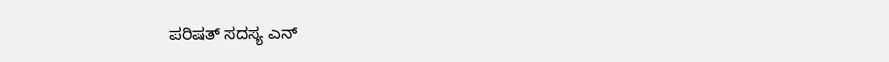ಪರಿಷತ್ ಸದಸ್ಯ ಎನ್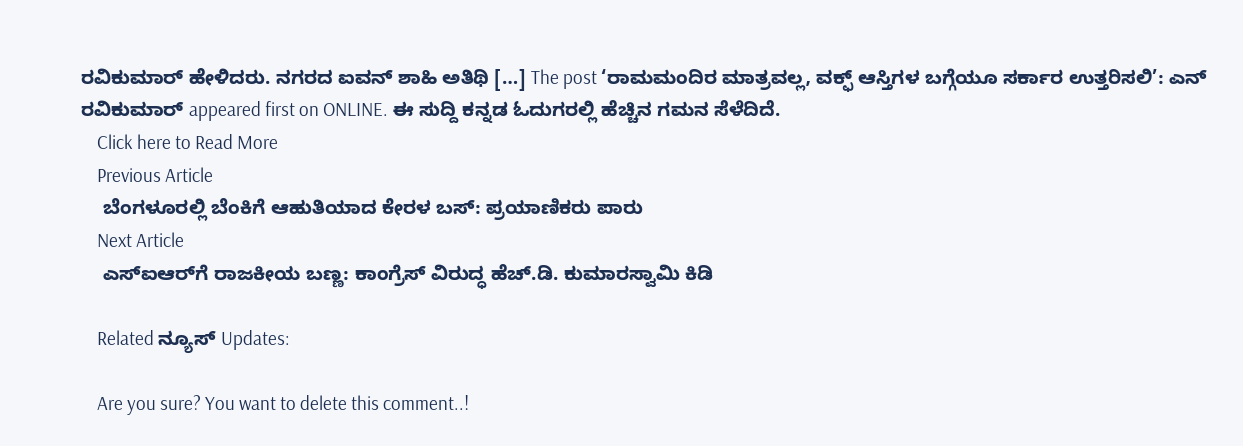ರವಿಕುಮಾರ್ ಹೇಳಿದರು. ನಗರದ ಐವನ್ ಶಾಹಿ ಅತಿಥಿ […] The post ‘ರಾಮಮಂದಿರ ಮಾತ್ರವಲ್ಲ, ವಕ್ಫ್ ಆಸ್ತಿಗಳ ಬಗ್ಗೆಯೂ ಸರ್ಕಾರ ಉತ್ತರಿಸಲಿ’: ಎನ್ ರವಿಕುಮಾರ್ appeared first on ONLINE. ಈ ಸುದ್ದಿ ಕನ್ನಡ ಓದುಗರಲ್ಲಿ ಹೆಚ್ಚಿನ ಗಮನ ಸೆಳೆದಿದೆ.
    Click here to Read More
    Previous Article
    ಬೆಂಗಳೂರಲ್ಲಿ ಬೆಂಕಿಗೆ ಆಹುತಿಯಾದ ಕೇರಳ ಬಸ್: ಪ್ರಯಾಣಿಕರು ಪಾರು
    Next Article
    ಎಸ್‌ಐಆರ್‌ಗೆ ರಾಜಕೀಯ ಬಣ್ಣ: ಕಾಂಗ್ರೆಸ್ ವಿರುದ್ಧ ಹೆಚ್.ಡಿ. ಕುಮಾರಸ್ವಾಮಿ ಕಿಡಿ

    Related ನ್ಯೂಸ್ Updates:

    Are you sure? You want to delete this comment..!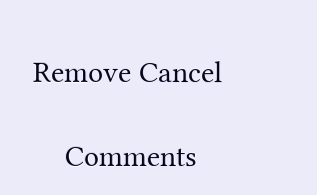Remove Cancel

    Comments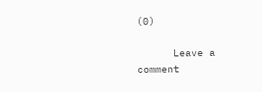(0)

      Leave a comment